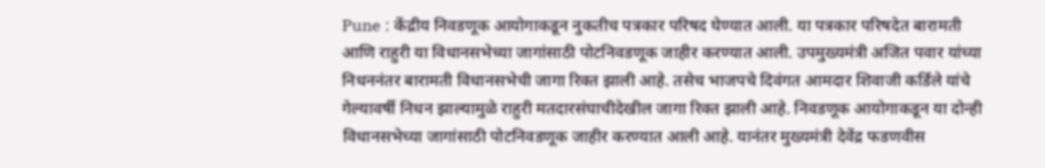Pune : केंद्रीय निवडणूक आयोगाकडून नुकतीच पत्रकार परिषद घेण्यात आली. या पत्रकार परिषदेत बारामती आणि राहुरी या विधानसभेच्या जागांसाठी पोटनिवडणूक जाहीर करण्यात आली. उपमुख्यमंत्री अजित पवार यांच्या निधननंतर बारामती विधानसभेची जागा रिक्त झाली आहे. तसेच भाजपचे दिवंगत आमदार शिवाजी कर्डिले यांचे गेल्यावर्षी निधन झाल्यामुळे राहुरी मतदारसंघाचीदेखील जागा रिक्त झाली आहे. निवडणूक आयोगाकडून या दोन्ही विधानसभेच्या जागांसाठी पोटनिवडणूक जाहीर करण्यात आली आहे. यानंतर मुख्यमंत्री देवेंद्र फडणवीस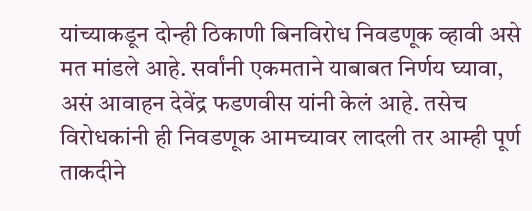यांच्याकडून दोन्ही ठिकाणी बिनविरोध निवडणूक व्हावी असे मत मांडले आहे. सर्वांनी एकमताने याबाबत निर्णय घ्यावा, असं आवाहन देवेंद्र फडणवीस यांनी केलं आहे. तसेच विरोधकांनी ही निवडणूक आमच्यावर लादली तर आम्ही पूर्ण ताकदीने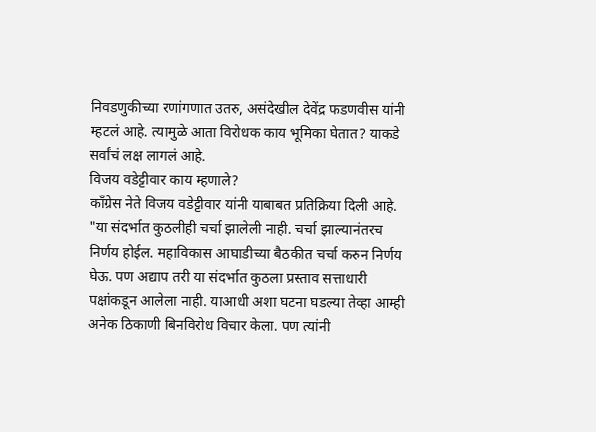निवडणुकीच्या रणांगणात उतरु, असंदेखील देवेंद्र फडणवीस यांनी म्हटलं आहे. त्यामुळे आता विरोधक काय भूमिका घेतात? याकडे सर्वांचं लक्ष लागलं आहे.
विजय वडेट्टीवार काय म्हणाले?
काँग्रेस नेते विजय वडेट्टीवार यांनी याबाबत प्रतिक्रिया दिली आहे. "या संदर्भात कुठलीही चर्चा झालेली नाही. चर्चा झाल्यानंतरच निर्णय होईल. महाविकास आघाडीच्या बैठकीत चर्चा करुन निर्णय घेऊ. पण अद्याप तरी या संदर्भात कुठला प्रस्ताव सत्ताधारी पक्षांकडून आलेला नाही. याआधी अशा घटना घडल्या तेव्हा आम्ही अनेक ठिकाणी बिनविरोध विचार केला. पण त्यांनी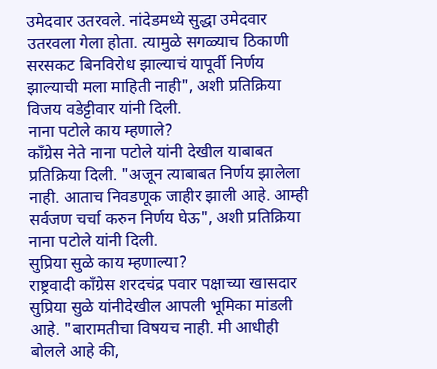उमेदवार उतरवले. नांदेडमध्ये सुद्धा उमेदवार उतरवला गेला होता. त्यामुळे सगळ्याच ठिकाणी सरसकट बिनविरोध झाल्याचं यापूर्वी निर्णय झाल्याची मला माहिती नाही", अशी प्रतिक्रिया विजय वडेट्टीवार यांनी दिली.
नाना पटोले काय म्हणाले?
काँग्रेस नेते नाना पटोले यांनी देखील याबाबत प्रतिक्रिया दिली. "अजून त्याबाबत निर्णय झालेला नाही. आताच निवडणूक जाहीर झाली आहे. आम्ही सर्वजण चर्चा करुन निर्णय घेऊ", अशी प्रतिक्रिया नाना पटोले यांनी दिली.
सुप्रिया सुळे काय म्हणाल्या?
राष्ट्रवादी काँग्रेस शरदचंद्र पवार पक्षाच्या खासदार सुप्रिया सुळे यांनीदेखील आपली भूमिका मांडली आहे. "बारामतीचा विषयच नाही. मी आधीही बोलले आहे की,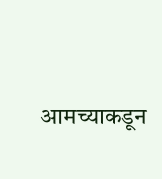आमच्याकडून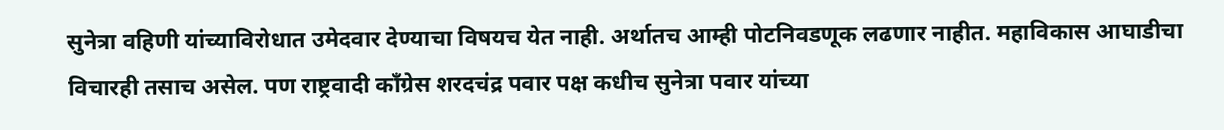सुनेत्रा वहिणी यांच्याविरोधात उमेदवार देण्याचा विषयच येत नाही. अर्थातच आम्ही पोटनिवडणूक लढणार नाहीत. महाविकास आघाडीचा विचारही तसाच असेल. पण राष्ट्रवादी काँग्रेस शरदचंद्र पवार पक्ष कधीच सुनेत्रा पवार यांच्या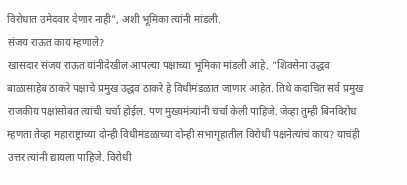विरोधात उमेदवार देणार नाही", अशी भूमिका त्यांनी मांडली.
संजय राऊत काय म्हणाले?
खासदार संजय राऊत यांनीदेखील आपल्या पक्षाच्या भूमिका मांडली आहे. "शिवसेना उद्धव बाळासाहेब ठाकरे पक्षाचे प्रमुख उद्धव ठाकरे हे विधीमंडळात जाणार आहेत. तिथे कदाचित सर्व प्रमुख राजकीय पक्षांसोबत त्यांची चर्चा होईल. पण मुख्यमंत्र्यांनी चर्चा केली पाहिजे. जेव्हा तुम्ही बिनविरोध म्हणता तेव्हा महाराष्ट्राच्या दोन्ही विधीमंडळाच्या दोन्ही सभागृहातील विरोधी पक्षनेत्यांचं काय? याचंही उत्तर त्यांनी द्यायला पाहिजे. विरोधी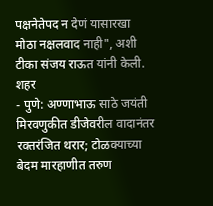पक्षनेतेपद न देणं यासारखा मोठा नक्षलवाद नाही", अशी टीका संजय राऊत यांनी केली.
शहर
- पुणे: अण्णाभाऊ साठे जयंती मिरवणुकीत डीजेवरील वादानंतर रक्तरंजित थरार; टोळक्याच्या बेदम मारहाणीत तरुण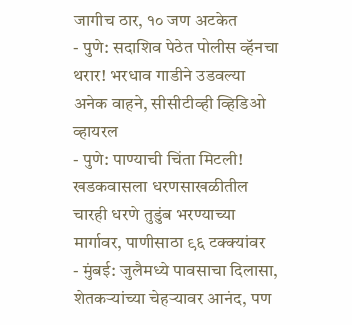जागीच ठार, १० जण अटकेत
- पुणे: सदाशिव पेठेत पोलीस व्हॅनचा थरार! भरधाव गाडीने उडवल्या अनेक वाहने, सीसीटीव्ही व्हिडिओ व्हायरल
- पुणे: पाण्याची चिंता मिटली! खडकवासला धरणसाखळीतील चारही धरणे तुडुंब भरण्याच्या मार्गावर, पाणीसाठा ९६ टक्क्यांवर
- मुंबई: जुलैमध्ये पावसाचा दिलासा, शेतकऱ्यांच्या चेहऱ्यावर आनंद, पण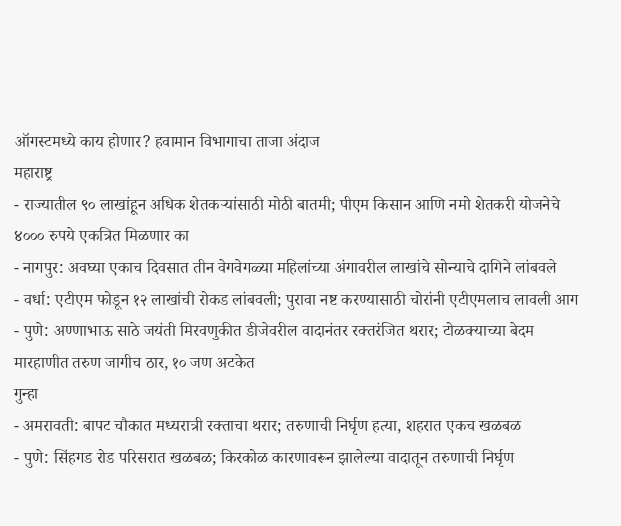ऑगस्टमध्ये काय होणार? हवामान विभागाचा ताजा अंदाज
महाराष्ट्र
- राज्यातील ९० लाखांहून अधिक शेतकऱ्यांसाठी मोठी बातमी; पीएम किसान आणि नमो शेतकरी योजनेचे ४००० रुपये एकत्रित मिळणार का
- नागपुर: अवघ्या एकाच दिवसात तीन वेगवेगळ्या महिलांच्या अंगावरील लाखांचे सोन्याचे दागिने लांबवले
- वर्धा: एटीएम फोडून १२ लाखांची रोकड लांबवली; पुरावा नष्ट करण्यासाठी चोरांनी एटीएमलाच लावली आग
- पुणे: अण्णाभाऊ साठे जयंती मिरवणुकीत डीजेवरील वादानंतर रक्तरंजित थरार; टोळक्याच्या बेदम मारहाणीत तरुण जागीच ठार, १० जण अटकेत
गुन्हा
- अमरावती: बापट चौकात मध्यरात्री रक्ताचा थरार; तरुणाची निर्घृण हत्या, शहरात एकच खळबळ
- पुणे: सिंहगड रोड परिसरात खळबळ; किरकोळ कारणावरून झालेल्या वादातून तरुणाची निर्घृण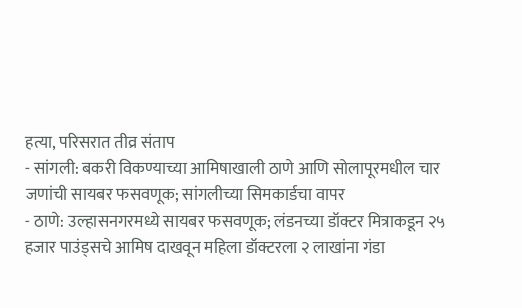हत्या, परिसरात तीव्र संताप
- सांगली: बकरी विकण्याच्या आमिषाखाली ठाणे आणि सोलापूरमधील चार जणांची सायबर फसवणूक; सांगलीच्या सिमकार्डचा वापर
- ठाणे: उल्हासनगरमध्ये सायबर फसवणूक; लंडनच्या डॉक्टर मित्राकडून २५ हजार पाउंड्सचे आमिष दाखवून महिला डॉक्टरला २ लाखांना गंडा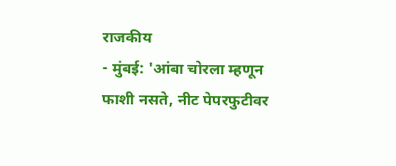राजकीय
- मुंबई: 'आंबा चोरला म्हणून फाशी नसते, नीट पेपरफुटीवर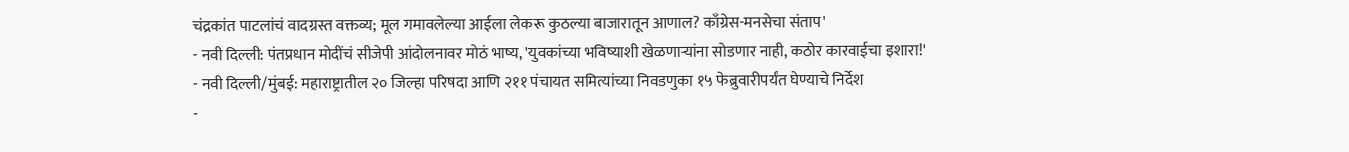चंद्रकांत पाटलांचं वादग्रस्त वक्तव्य; मूल गमावलेल्या आईला लेकरू कुठल्या बाजारातून आणाल? काँग्रेस-मनसेचा संताप'
- नवी दिल्ली: पंतप्रधान मोदींचं सीजेपी आंदोलनावर मोठं भाष्य, 'युवकांच्या भविष्याशी खेळणाऱ्यांना सोडणार नाही, कठोर कारवाईचा इशारा!'
- नवी दिल्ली/मुंबई: महाराष्ट्रातील २० जिल्हा परिषदा आणि २११ पंचायत समित्यांच्या निवडणुका १५ फेब्रुवारीपर्यंत घेण्याचे निर्देश
-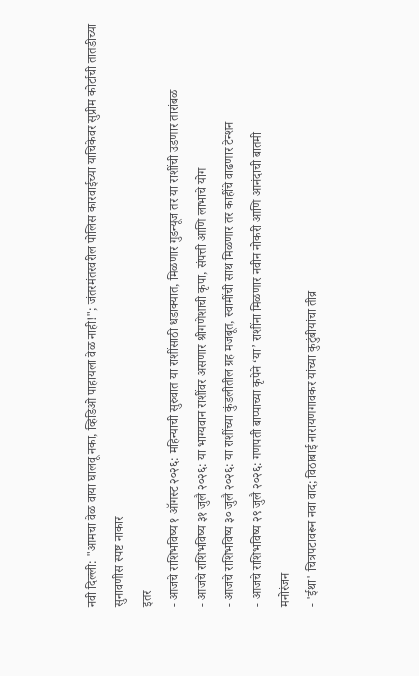नवी दिल्ली: "आमचा वेळ वाया घालवू नका, व्हिडिओ पाहायला वेळ नाही!"; जंतरमंतरवरील पोलिस कारवाईच्या याचिकेवर सुप्रीम कोर्टाची तातडीच्या सुनावणीस स्पष्ट नाकार
इतर
- आजचे राशिभविष्य १ ऑगस्ट २०२६: महिन्याची सुरुवात या राशींसाठी धडाक्यात, मिळणार गुडन्यूज तर या राशींची उडणार तारांबळ
- आजचे राशिभविष्य ३१ जुलै २०२६: या भाग्यवान राशींवर असणार श्रीगणेशाची कृपा, संपत्ती आणि लाभाचे योग
- आजचे राशिभविष्य ३० जुलै २०२६: या राशींच्या कुंडलीतील ग्रह मजबूत, स्वामींची साथ मिळणार तर काहींचे वाढणार टेन्शन
- आजचे राशिभविष्य २९ जुलै २०२६: गणपती बाप्पाच्या कृपेने ‘या’ राशींना मिळणार नवीन नोकरी आणि आनंदाची बातमी
मनोरंजन
- 'ईथा' चित्रपटावरून नवा वाद; विठाबाई नारायणगावकर यांच्या कुटुंबीयांचा तीव्र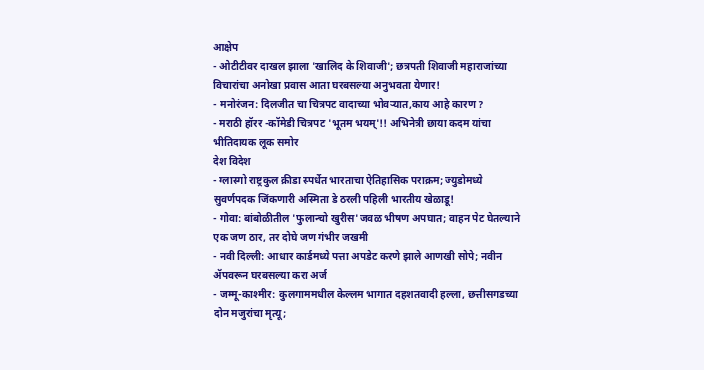आक्षेप
- ओटीटीवर दाखल झाला 'खालिद के शिवाजी'; छत्रपती शिवाजी महाराजांच्या विचारांचा अनोखा प्रवास आता घरबसल्या अनुभवता येणार!
- मनोरंजन: दिलजीत चा चित्रपट वादाच्या भोवऱ्यात,काय आहे कारण ?
- मराठी हॉरर -कॉमेडी चित्रपट 'भूतम भयम्'!! अभिनेत्री छाया कदम यांचा भीतिदायक लूक समोर
देश विदेश
- ग्लास्गो राष्ट्रकुल क्रीडा स्पर्धेत भारताचा ऐतिहासिक पराक्रम; ज्युडोमध्ये सुवर्णपदक जिंकणारी अस्मिता डे ठरली पहिली भारतीय खेळाडू!
- गोवा: बांबोळीतील 'फुलान्चो खुरीस'जवळ भीषण अपघात; वाहन पेट घेतल्याने एक जण ठार, तर दोघे जण गंभीर जखमी
- नवी दिल्ली: आधार कार्डमध्ये पत्ता अपडेट करणे झाले आणखी सोपे; नवीन ॲपवरून घरबसल्या करा अर्ज
- जम्मू-काश्मीर: कुलगाममधील केल्लम भागात दहशतवादी हल्ला, छत्तीसगडच्या दोन मजुरांचा मृत्यू;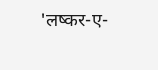'लष्कर-ए-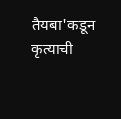तैयबा'कडून कृत्याची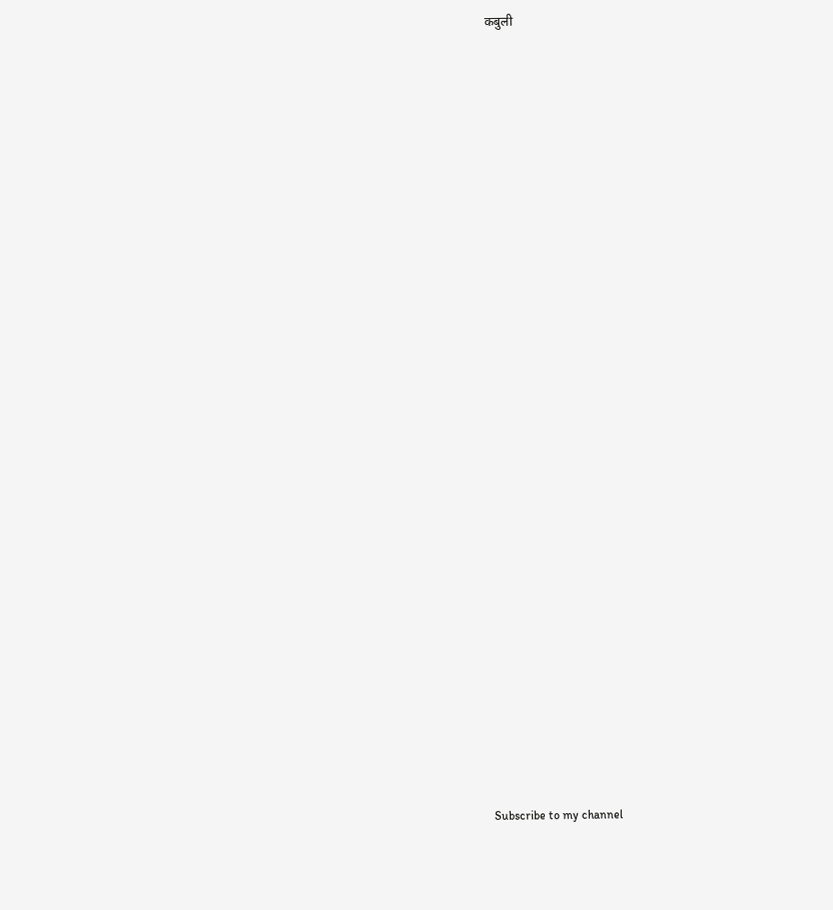कबुली




























Subscribe to my channel